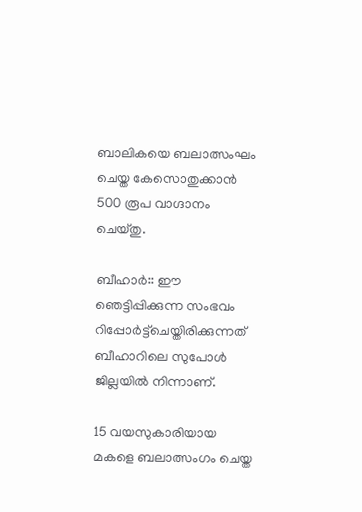ബാലികയെ ബലാത്സംഘം ചെയ്ത കേസൊതുക്കാന്‍ 500 രൂപ വാഗ്ദാനം ചെയ്തു.

ബീഹാര്‍:: ഈ ഞെട്ടിപ്പിക്കുന്ന സംഭവം റിപ്പോര്‍ട്ട്‌ചെയ്തിരിക്കുന്നത് ബീഹാറിലെ സുപോള്‍ ജില്ലയില്‍ നിന്നാണ്.

15 വയസുകാരിയായ മകളെ ബലാത്സംഗം ചെയ്ത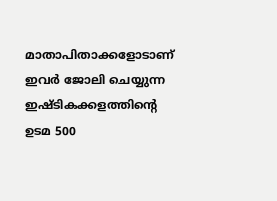മാതാപിതാക്കളോടാണ് ഇവര്‍ ജോലി ചെയ്യുന്ന ഇഷ്ടികക്കളത്തിന്റെ ഉടമ 500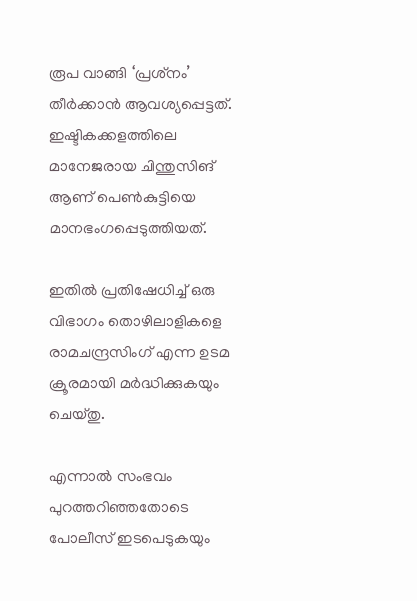രൂപ വാങ്ങി ‘പ്രശ്‌നം’
തീര്‍ക്കാന്‍ ആവശ്യപ്പെട്ടത്. ഇഷ്ടികക്കളത്തിലെ മാനേജരായ ചിന്തുസിങ് ആണ് പെണ്‍കുട്ടിയെ മാനഭംഗപ്പെടുത്തിയത്.

ഇതില്‍ പ്രതിഷേധിച്ച് ഒരു വിഭാഗം തൊഴിലാളികളെ രാമചന്ദ്രസിംഗ് എന്ന ഉടമ ക്രൂരമായി മര്‍ദ്ധിക്കുകയും ചെയ്തു.

എന്നാല്‍ സംഭവം പുറത്തറിഞ്ഞതോടെ പോലീസ് ഇടപെടുകയും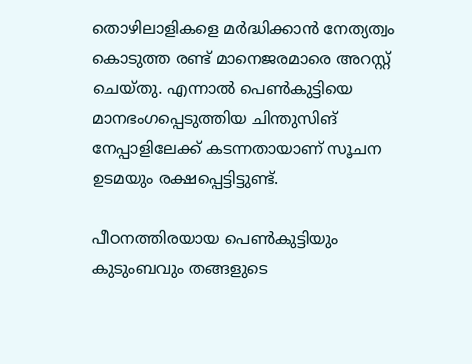തൊഴിലാളികളെ മര്‍ദ്ധിക്കാന്‍ നേത്യത്വം കൊടുത്ത രണ്ട് മാനെജരമാരെ അറസ്റ്റ് ചെയ്തു. എന്നാല്‍ പെണ്‍കുട്ടിയെ മാനഭംഗപ്പെടുത്തിയ ചിന്തുസിങ് നേപ്പാളിലേക്ക് കടന്നതായാണ് സൂചന ഉടമയും രക്ഷപ്പെട്ടിട്ടുണ്ട്.

പീഠനത്തിരയായ പെണ്‍കുട്ടിയും കുടുംബവും തങ്ങളുടെ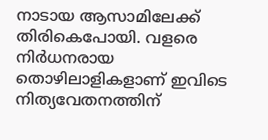നാടായ ആസാമിലേക്ക് തിരികെപോയി. വളരെ നിര്‍ധനരായ തൊഴിലാളികളാണ് ഇവിടെ നിത്യവേതനത്തിന്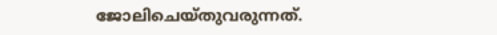ജോലിചെയ്തുവരുന്നത്.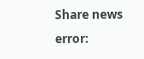Share news
error: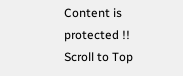Content is protected !!
Scroll to Top